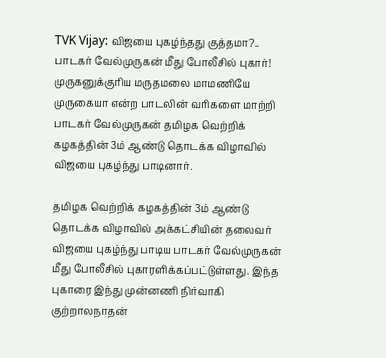TVK Vijay: விஜயை புகழ்ந்தது குத்தமா?.. பாடகர் வேல்முருகன் மீது போலீசில் புகார்!
முருகனுக்குரிய மருதமலை மாமணியே முருகையா என்ற பாடலின் வரிகளை மாற்றி பாடகர் வேல்முருகன் தமிழக வெற்றிக் கழகத்தின் 3ம் ஆண்டு தொடக்க விழாவில் விஜயை புகழ்ந்து பாடினார்.

தமிழக வெற்றிக் கழகத்தின் 3ம் ஆண்டு தொடக்க விழாவில் அக்கட்சியின் தலைவர் விஜயை புகழ்ந்து பாடிய பாடகர் வேல்முருகன் மீது போலீசில் புகாரளிக்கப்பட்டுள்ளது. இந்த புகாரை இந்து முன்னணி நிர்வாகி குற்றாலநாதன்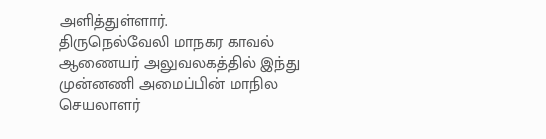அளித்துள்ளார்.
திருநெல்வேலி மாநகர காவல் ஆணையர் அலுவலகத்தில் இந்து முன்னணி அமைப்பின் மாநில செயலாளர்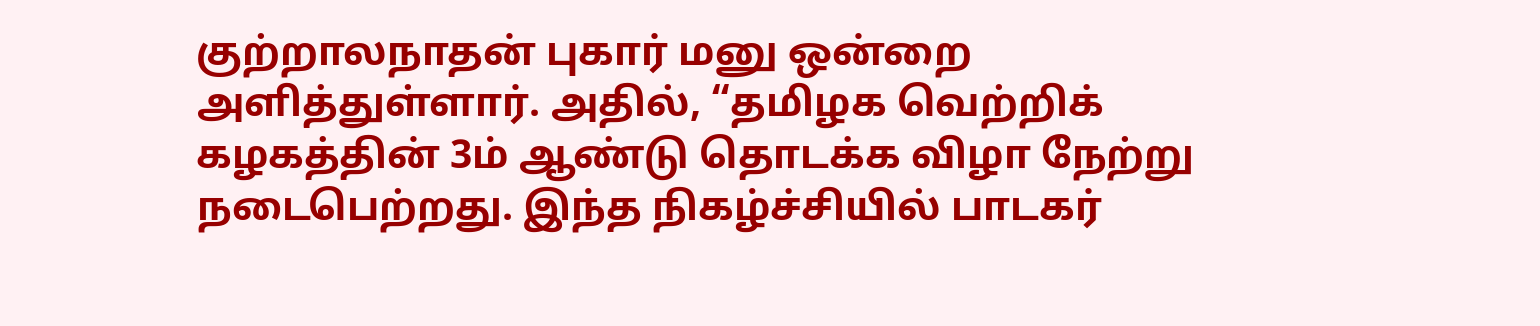குற்றாலநாதன் புகார் மனு ஒன்றை அளித்துள்ளார். அதில், “தமிழக வெற்றிக் கழகத்தின் 3ம் ஆண்டு தொடக்க விழா நேற்று நடைபெற்றது. இந்த நிகழ்ச்சியில் பாடகர்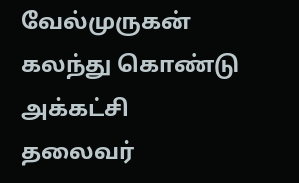வேல்முருகன் கலந்து கொண்டு அக்கட்சி தலைவர்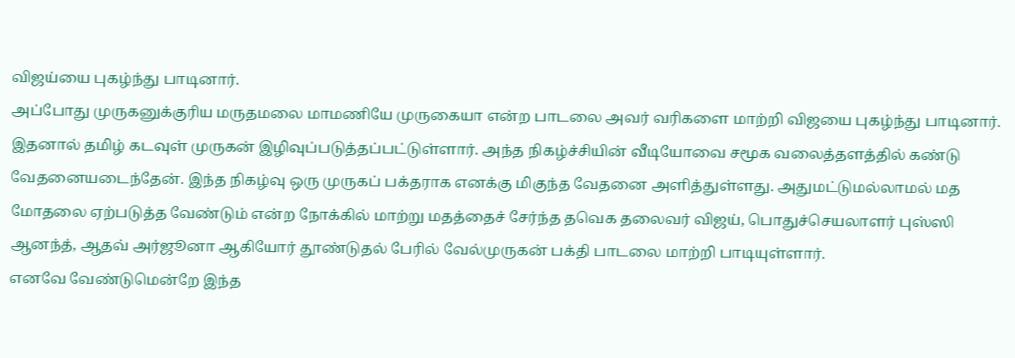விஜய்யை புகழ்ந்து பாடினார்.
அப்போது முருகனுக்குரிய மருதமலை மாமணியே முருகையா என்ற பாடலை அவர் வரிகளை மாற்றி விஜயை புகழ்ந்து பாடினார். இதனால் தமிழ் கடவுள் முருகன் இழிவுப்படுத்தப்பட்டுள்ளார். அந்த நிகழ்ச்சியின் வீடியோவை சமூக வலைத்தளத்தில் கண்டு வேதனையடைந்தேன். இந்த நிகழ்வு ஒரு முருகப் பக்தராக எனக்கு மிகுந்த வேதனை அளித்துள்ளது. அதுமட்டுமல்லாமல் மத மோதலை ஏற்படுத்த வேண்டும் என்ற நோக்கில் மாற்று மதத்தைச் சேர்ந்த தவெக தலைவர் விஜய், பொதுச்செயலாளர் புஸ்ஸி ஆனந்த், ஆதவ் அர்ஜூனா ஆகியோர் தூண்டுதல் பேரில் வேல்முருகன் பக்தி பாடலை மாற்றி பாடியுள்ளார்.
எனவே வேண்டுமென்றே இந்த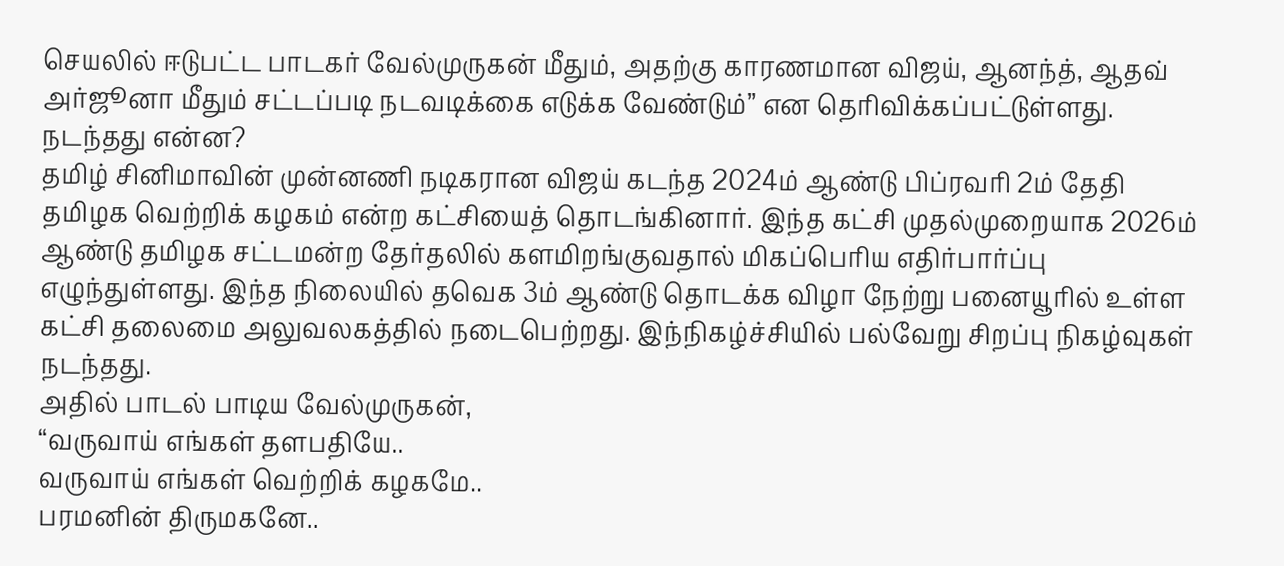செயலில் ஈடுபட்ட பாடகர் வேல்முருகன் மீதும், அதற்கு காரணமான விஜய், ஆனந்த், ஆதவ் அர்ஜூனா மீதும் சட்டப்படி நடவடிக்கை எடுக்க வேண்டும்” என தெரிவிக்கப்பட்டுள்ளது.
நடந்தது என்ன?
தமிழ் சினிமாவின் முன்னணி நடிகரான விஜய் கடந்த 2024ம் ஆண்டு பிப்ரவரி 2ம் தேதி தமிழக வெற்றிக் கழகம் என்ற கட்சியைத் தொடங்கினார். இந்த கட்சி முதல்முறையாக 2026ம் ஆண்டு தமிழக சட்டமன்ற தேர்தலில் களமிறங்குவதால் மிகப்பெரிய எதிர்பார்ப்பு எழுந்துள்ளது. இந்த நிலையில் தவெக 3ம் ஆண்டு தொடக்க விழா நேற்று பனையூரில் உள்ள கட்சி தலைமை அலுவலகத்தில் நடைபெற்றது. இந்நிகழ்ச்சியில் பல்வேறு சிறப்பு நிகழ்வுகள் நடந்தது.
அதில் பாடல் பாடிய வேல்முருகன்,
“வருவாய் எங்கள் தளபதியே..
வருவாய் எங்கள் வெற்றிக் கழகமே..
பரமனின் திருமகனே..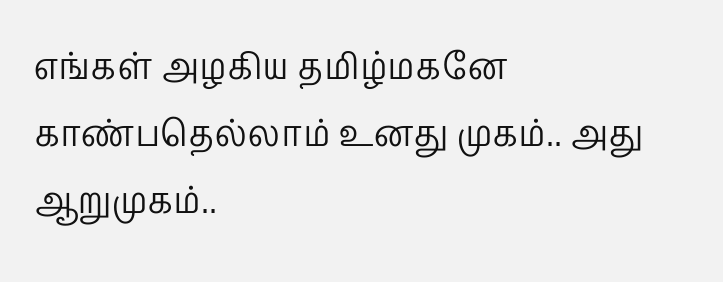எங்கள் அழகிய தமிழ்மகனே
காண்பதெல்லாம் உனது முகம்.. அது ஆறுமுகம்..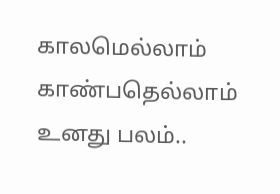காலமெல்லாம் காண்பதெல்லாம் உனது பலம்..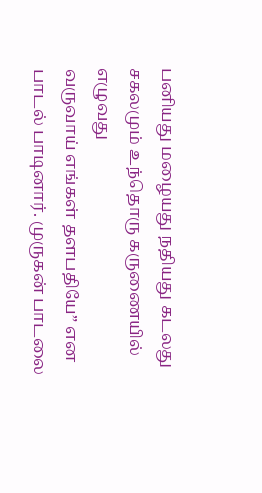பனியது மழையது நதியது கடலது
சகலமும் உந்தொரு கருணையில் எழுவது
வருவாய் எங்கள் தளபதியே” என பாடல் பாடினார். முருகன் பாடலை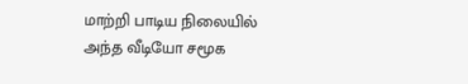மாற்றி பாடிய நிலையில் அந்த வீடியோ சமூக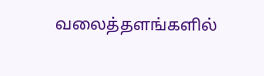வலைத்தளங்களில்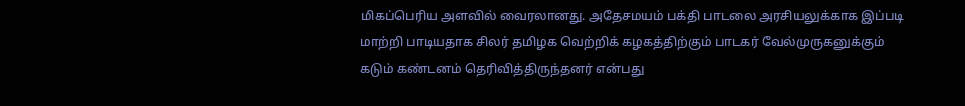மிகப்பெரிய அளவில் வைரலானது. அதேசமயம் பக்தி பாடலை அரசியலுக்காக இப்படி மாற்றி பாடியதாக சிலர் தமிழக வெற்றிக் கழகத்திற்கும் பாடகர் வேல்முருகனுக்கும் கடும் கண்டனம் தெரிவித்திருந்தனர் என்பது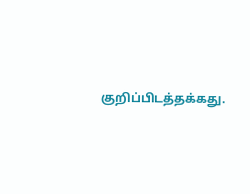குறிப்பிடத்தக்கது.